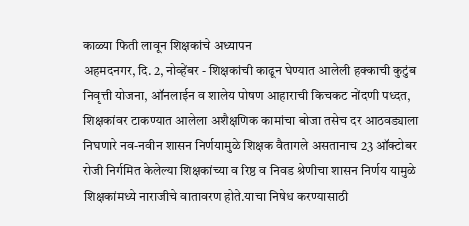काळ्या फिती लावून शिक्षकांचे अध्यापन
अहमदनगर, दि. 2, नोव्हेंबर - शिक्षकांची काढून घेण्यात आलेली हक्काची कुटुंब निवृत्ती योजना, ऑनलाईन व शालेय पोषण आहाराची किचकट नोंदणी पध्दत, शिक्षकांवर टाकण्यात आलेला अशैक्षणिक कामांचा बोजा तसेच दर आठवड्याला निघणारे नव-नवीन शासन निर्णयामुळे शिक्षक वैतागले असतानाच 23 ऑक्टोबर रोजी निर्गमित केलेल्या शिक्षकांच्या व रिष्ठ व निवड श्रेणीचा शासन निर्णय यामुळे शिक्षकांमध्ये नाराजीचे वातावरण होते.याचा निषेध करण्यासाठी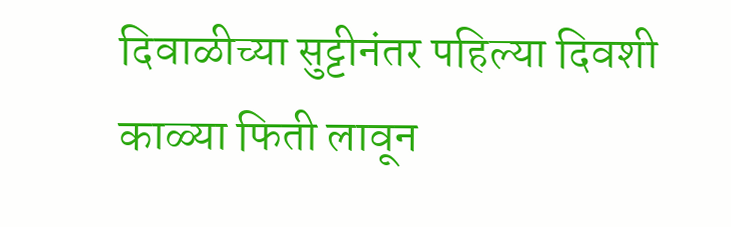दिवाळीच्या सुट्टीनंतर पहिल्या दिवशी काळ्या फिती लावून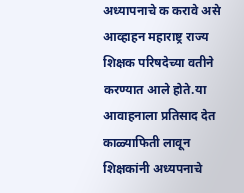अध्यापनाचे क करावे असे आव्हाहन महाराष्ट्र राज्य शिक्षक परिषदेच्या वतीने करण्यात आले होते.या आवाहनाला प्रतिसाद देत काळ्याफिती लावून शिक्षकांनी अध्यपनाचे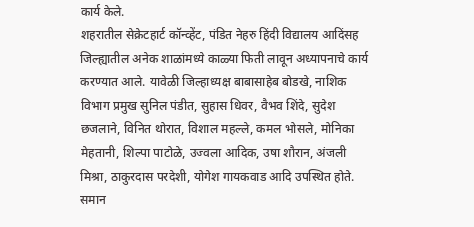कार्य केले.
शहरातील सेक्रेटहार्ट कॉन्व्हेंट, पंडित नेहरु हिंदी विद्यालय आदिंसह जिल्ह्यातील अनेक शाळांमध्ये काळ्या फिती लावून अध्यापनाचे कार्य करण्यात आले. यावेळी जिल्हाध्यक्ष बाबासाहेब बोडखे, नाशिक विभाग प्रमुख सुनिल पंडीत, सुहास धिवर, वैभव शिंदे, सुदेश छजलाने, विनित थोरात, विशाल महल्ले, कमल भोसले, मोनिका मेहतानी, शिल्पा पाटोळे, उज्वला आदिक, उषा शौरान, अंजली मिश्रा, ठाकुरदास परदेशी, योगेश गायकवाड आदि उपस्थित होते.
समान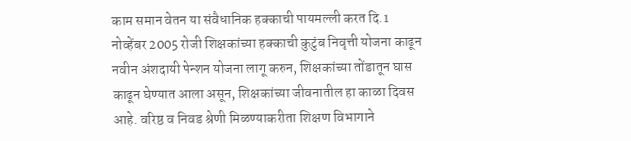काम समान वेतन या संवैधानिक हक्काची पायमल्ली करत दि.1 नोव्हेंबर 2005 रोजी शिक्षकांच्या हक्काची कुटुंब निवृत्ती योजना काढून नवीन अंशदायी पेन्शन योजना लागू करुन, शिक्षकांच्या तोंडातून घास काढून घेण्यात आला असून, शिक्षकांच्या जीवनातील हा काळा दिवस आहे. वरिष्ठ व निवड श्रेणी मिळण्याकरीता शिक्षण विभागाने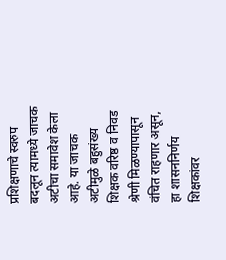प्रशिक्षणाचे स्वरुप बदलून त्यामध्ये जाचक अटीचा समावेश केला आहे. या जाचक अटीमुळे बहुसंख्य शिक्षक वरिष्ठ व निवड श्रेणी मिळण्यापासून वंचित राहणार असून, हा शासननिर्णय शिक्षकांवर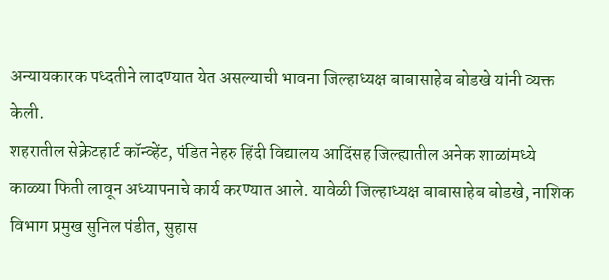अन्यायकारक पध्दतीने लादण्यात येत असल्याची भावना जिल्हाध्यक्ष बाबासाहेब बोडखे यांनी व्यक्त केली.
शहरातील सेक्रेटहार्ट कॉन्व्हेंट, पंडित नेहरु हिंदी विद्यालय आदिंसह जिल्ह्यातील अनेक शाळांमध्ये काळ्या फिती लावून अध्यापनाचे कार्य करण्यात आले. यावेळी जिल्हाध्यक्ष बाबासाहेब बोडखे, नाशिक विभाग प्रमुख सुनिल पंडीत, सुहास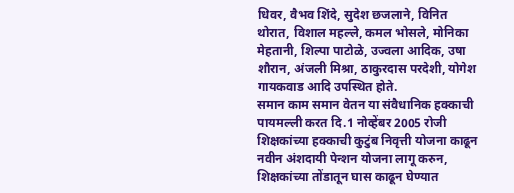धिवर, वैभव शिंदे, सुदेश छजलाने, विनित थोरात, विशाल महल्ले, कमल भोसले, मोनिका मेहतानी, शिल्पा पाटोळे, उज्वला आदिक, उषा शौरान, अंजली मिश्रा, ठाकुरदास परदेशी, योगेश गायकवाड आदि उपस्थित होते.
समान काम समान वेतन या संवैधानिक हक्काची पायमल्ली करत दि.1 नोव्हेंबर 2005 रोजी शिक्षकांच्या हक्काची कुटुंब निवृत्ती योजना काढून नवीन अंशदायी पेन्शन योजना लागू करुन, शिक्षकांच्या तोंडातून घास काढून घेण्यात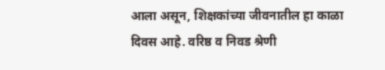आला असून, शिक्षकांच्या जीवनातील हा काळा दिवस आहे. वरिष्ठ व निवड श्रेणी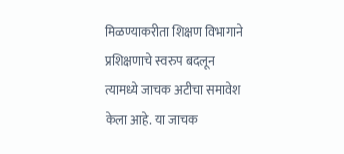मिळण्याकरीता शिक्षण विभागाने प्रशिक्षणाचे स्वरुप बदलून त्यामध्ये जाचक अटीचा समावेश केला आहे. या जाचक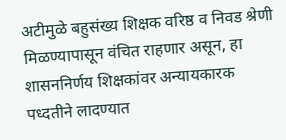अटीमुळे बहुसंख्य शिक्षक वरिष्ठ व निवड श्रेणी मिळण्यापासून वंचित राहणार असून, हा शासननिर्णय शिक्षकांवर अन्यायकारक पध्दतीने लादण्यात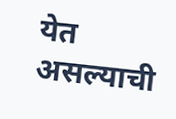येत असल्याची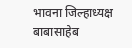भावना जिल्हाध्यक्ष बाबासाहेब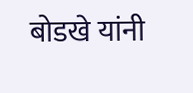बोडखे यांनी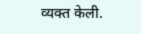व्यक्त केली.